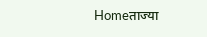Homeताज्या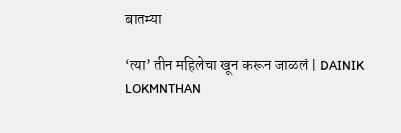बातम्या

‘त्या’ तीन महिलेचा खून करून जाळलं | DAINIK LOKMNTHAN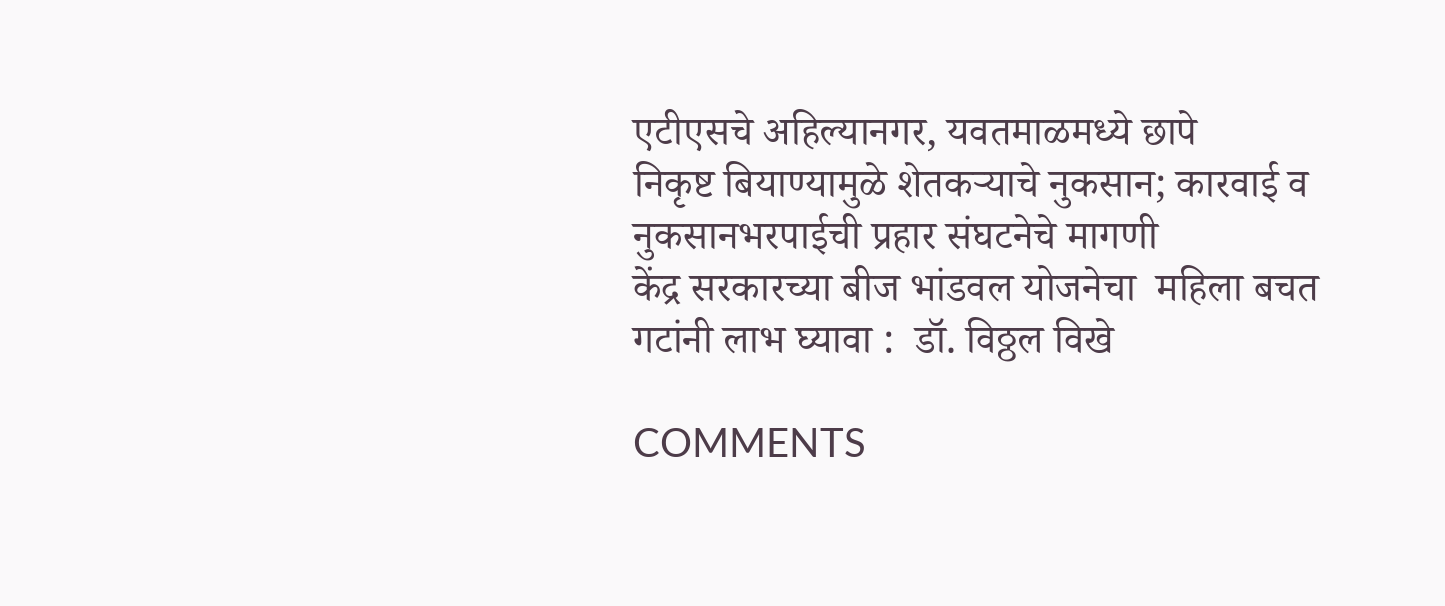एटीएसचे अहिल्यानगर, यवतमाळमध्ये छापे
निकृष्ट बियाण्यामुळे शेतकऱ्याचे नुकसान; कारवाई व नुकसानभरपाईची प्रहार संघटनेचे मागणी
केंद्र सरकारच्या बीज भांडवल योजनेचा  महिला बचत गटांनी लाभ घ्यावा :  डॉ. विठ्ठल विखे

COMMENTS